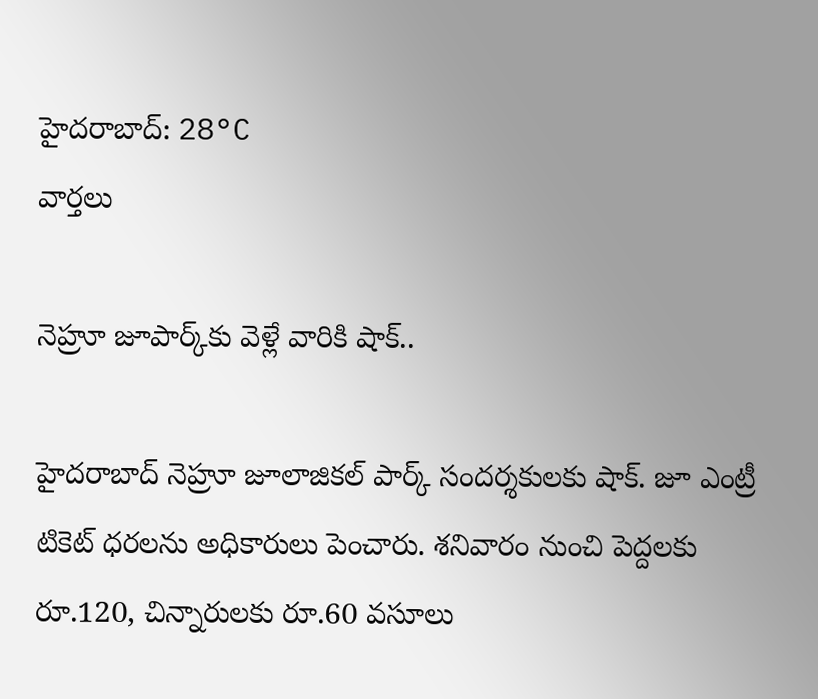హైదరాబాద్: 28°C
వార్తలు

నెహ్రూ జూపార్క్‌కు వెళ్లే వారికి షాక్..

హైదరాబాద్‌ నెహ్రూ జూలాజికల్ పార్క్‌ సందర్శకులకు షాక్‌. జూ ఎంట్రీ టికెట్ ధరలను అధికారులు పెంచారు. శనివారం నుంచి పెద్దలకు రూ.120, చిన్నారులకు రూ.60 వసూలు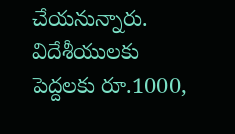చేయనున్నారు. విదేశీయులకు పెద్దలకు రూ.1000,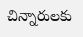చిన్నారులకు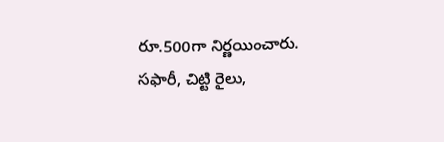రూ.500గా నిర్ణయించారు. సఫారీ, చిట్టి రైలు,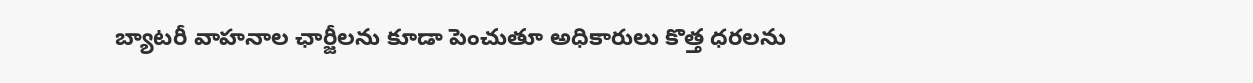బ్యాటరీ వాహనాల ఛార్జీలను కూడా పెంచుతూ అధికారులు కొత్త ధరలను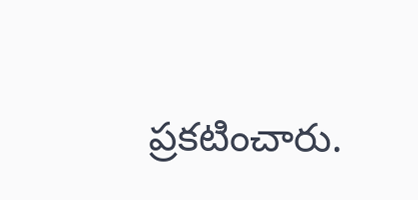ప్రకటించారు.